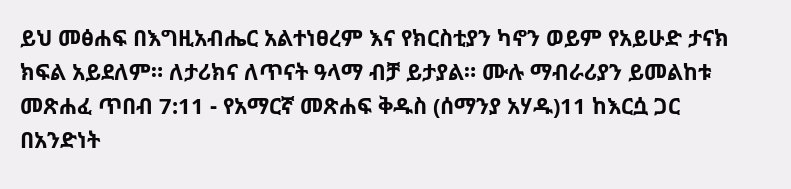ይህ መፅሐፍ በእግዚአብሔር አልተነፀረም እና የክርስቲያን ካኖን ወይም የአይሁድ ታናክ ክፍል አይደለም። ለታሪክና ለጥናት ዓላማ ብቻ ይታያል። ሙሉ ማብራሪያን ይመልከቱ መጽሐፈ ጥበብ 7:11 - የአማርኛ መጽሐፍ ቅዱስ (ሰማንያ አሃዱ)11 ከእርሷ ጋር በአንድነት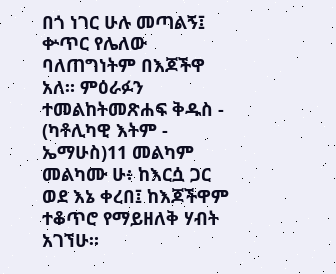በጎ ነገር ሁሉ መጣልኝ፤ ቍጥር የሌለው ባለጠግነትም በእጆችዋ አለ። ምዕራፉን ተመልከትመጽሐፍ ቅዱስ - (ካቶሊካዊ እትም - ኤማሁስ)11 መልካም መልካሙ ሁ፥ ከእርሷ ጋር ወደ እኔ ቀረበ፤ ከእጆችዋም ተቆጥሮ የማይዘለቅ ሃብት አገኘሁ።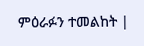ምዕራፉን ተመልከት |